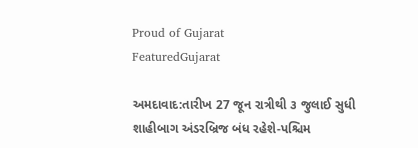Proud of Gujarat
FeaturedGujarat

અમદાવાદ:તારીખ 27 જૂન રાત્રીથી ૩ જુલાઈ સુધી શાહીબાગ અંડરબ્રિજ બંધ રહેશે-પશ્ચિમ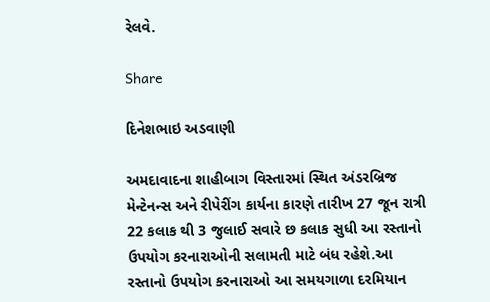રેલવે.

Share

દિનેશભાઇ અડવાણી

અમદાવાદના શાહીબાગ વિસ્તારમાં સ્થિત અંડરબ્રિજ મેન્ટેનન્સ અને રીપેરીંગ કાર્યના કારણે તારીખ 27 જૂન રાત્રી 22 કલાક થી 3 જુલાઈ સવારે છ કલાક સુધી આ રસ્તાનો ઉપયોગ કરનારાઓની સલામતી માટે બંધ રહેશે.આ રસ્તાનો ઉપયોગ કરનારાઓ આ સમયગાળા દરમિયાન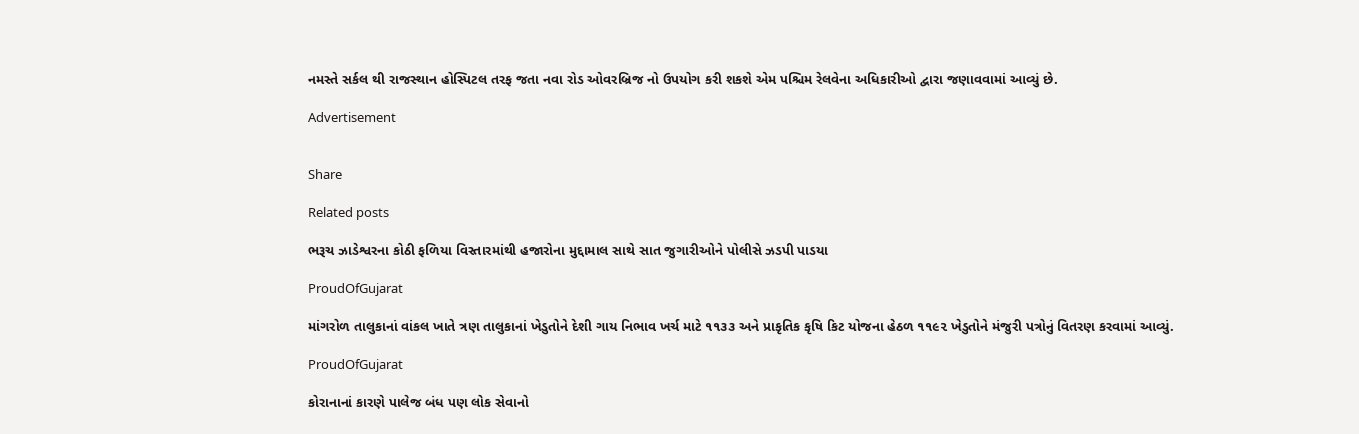નમસ્તે સર્કલ થી રાજસ્થાન હોસ્પિટલ તરફ જતા નવા રોડ ઓવરબ્રિજ નો ઉપયોગ કરી શકશે એમ પશ્ચિમ રેલવેના અધિકારીઓ દ્વારા જણાવવામાં આવ્યું છે.

Advertisement


Share

Related posts

ભરૂચ ઝાડેશ્વરના કોઠી ફળિયા વિસ્તારમાંથી હજારોના મુદ્દામાલ સાથે સાત જુગારીઓને પોલીસે ઝડપી પાડયા

ProudOfGujarat

માંગરોળ તાલુકાનાં વાંકલ ખાતે ત્રણ તાલુકાનાં ખેડુતોને દેશી ગાય નિભાવ ખર્ચ માટે ૧૧૩૩ અને પ્રાકૃતિક કૃષિ કિટ યોજના હેઠળ ૧૧૯૨ ખેડુતોને મંજુરી પત્રોનું વિતરણ કરવામાં આવ્યું.

ProudOfGujarat

કોરાનાનાં કારણે પાલેજ બંધ પણ લોક સેવાનો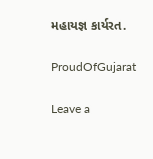મહાયજ્ઞ કાર્યરત.

ProudOfGujarat

Leave a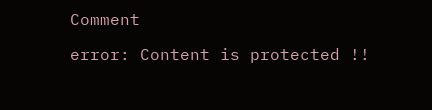Comment

error: Content is protected !!